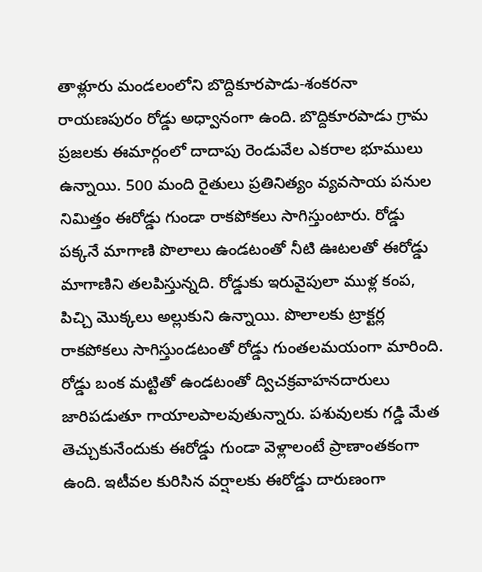తాళ్లూరు మండలంలోని బొద్దికూరపాడు-శంకరనా
రాయణపురం రోడ్డు అధ్వానంగా ఉంది. బొద్దికూరపాడు గ్రామ ప్రజలకు ఈమార్గంలో దాదాపు రెండువేల ఎకరాల భూములు ఉన్నాయి. 500 మంది రైతులు ప్రతినిత్యం వ్యవసాయ పనుల నిమిత్తం ఈరోడ్డు గుండా రాకపోకలు సాగిస్తుంటారు. రోడ్డు పక్కనే మాగాణి పొలాలు ఉండటంతో నీటి ఊటలతో ఈరోడ్డు మాగాణిని తలపిస్తున్నది. రోడ్డుకు ఇరువైపులా ముళ్ల కంప, పిచ్చి మొక్కలు అల్లుకుని ఉన్నాయి. పొలాలకు ట్రాక్టర్ల రాకపోకలు సాగిస్తుండటంతో రోడ్డు గుంతలమయంగా మారింది.
రోడ్డు బంక మట్టితో ఉండటంతో ద్విచక్రవాహనదారులు జారిపడుతూ గాయాలపాలవుతున్నారు. పశువులకు గడ్డి మేత తెచ్చుకునేందుకు ఈరోడ్డు గుండా వెళ్లాలంటే ప్రాణాంతకంగా ఉంది. ఇటీవల కురిసిన వర్షాలకు ఈరోడ్డు దారుణంగా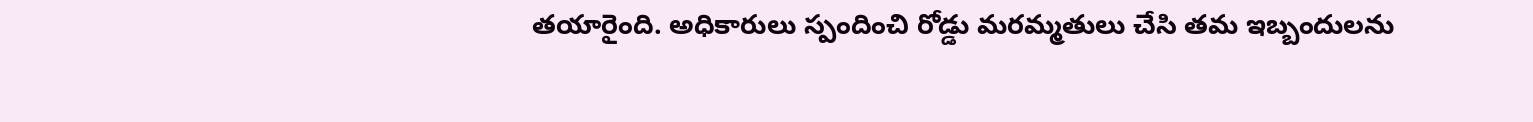తయారైంది. అధికారులు స్పందించి రోడ్డు మరమ్మతులు చేసి తమ ఇబ్బందులను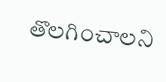తొలగించాలని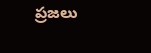ప్రజలు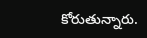కోరుతున్నారు.